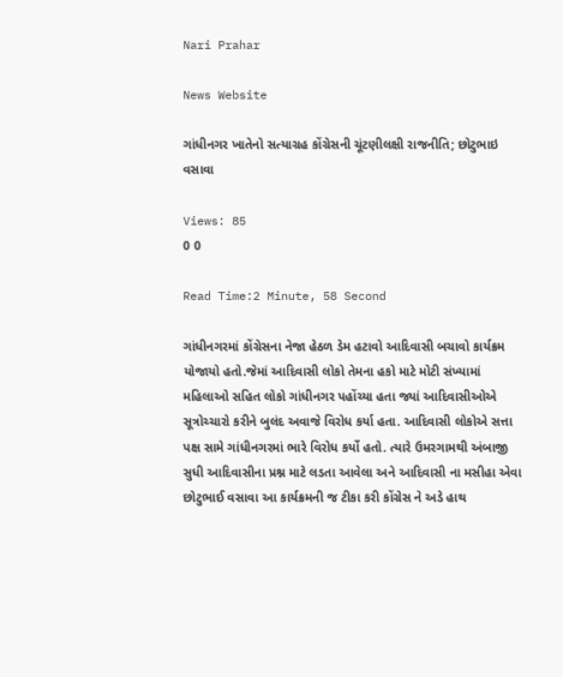Nari Prahar

News Website

ગાંધીનગર ખાતેનો સત્યાગ્રહ કોંગ્રેસની ચૂંટણીલક્ષી રાજનીતિ; છોટુભાઇ વસાવા

Views: 85
0 0

Read Time:2 Minute, 58 Second

ગાંધીનગરમાં કોંગ્રેસના નેજા હેઠળ ડેમ હટાવો આદિવાસી બચાવો કાર્યક્રમ યોજાયો હતો.જેમાં આદિવાસી લોકો તેમના હકો માટે મોટી સંખ્યામાં મહિલાઓ સહિત લોકો ગાંધીનગર પહોંચ્યા હતા જ્યાં આદિવાસીઓએ સૂત્રોચ્ચારો કરીને બુલંદ અવાજે વિરોધ કર્યા હતા. આદિવાસી લોકોએ સત્તા પક્ષ સામે ગાંધીનગરમાં ભારે વિરોધ કર્યો હતો. ત્યારે ઉમરગામથી અંબાજી સુધી આદિવાસીના પ્રશ્ન માટે લડતા આવેલા અને આદિવાસી ના મસીહા એવા છોટુભાઈ વસાવા આ કાર્યક્રમની જ ટીકા કરી કોંગ્રેસ ને અડે હાથ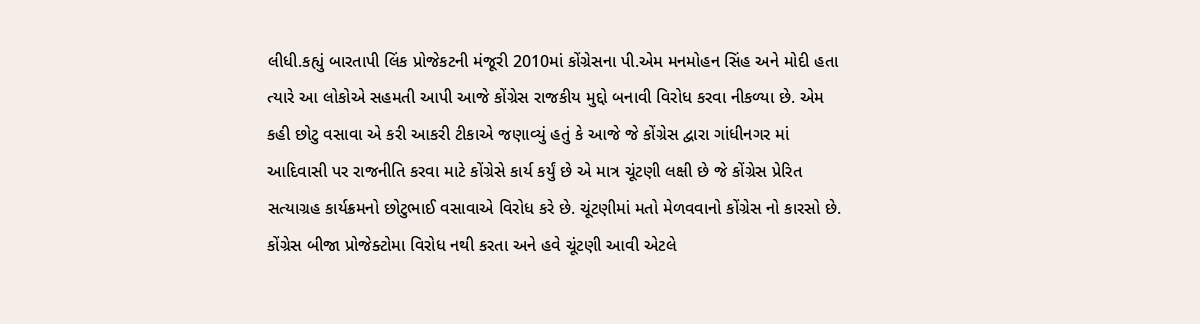લીધી.કહ્યું બારતાપી લિંક પ્રોજેકટની મંજૂરી 2010માં કોંગ્રેસના પી.એમ મનમોહન સિંહ અને મોદી હતા ત્યારે આ લોકોએ સહમતી આપી આજે કોંગ્રેસ રાજકીય મુદ્દો બનાવી વિરોધ કરવા નીકળ્યા છે. એમ કહી છોટુ વસાવા એ કરી આકરી ટીકાએ જણાવ્યું હતું કે આજે જે કોંગ્રેસ દ્વારા ગાંધીનગર માં આદિવાસી પર રાજનીતિ કરવા માટે કોંગ્રેસે કાર્ય કર્યું છે એ માત્ર ચૂંટણી લક્ષી છે જે કોંગ્રેસ પ્રેરિત સત્યાગ્રહ કાર્યક્રમનો છોટુભાઈ વસાવાએ વિરોધ કરે છે. ચૂંટણીમાં મતો મેળવવાનો કોંગ્રેસ નો કારસો છે. કોંગ્રેસ બીજા પ્રોજેક્ટોમા વિરોધ નથી કરતા અને હવે ચૂંટણી આવી એટલે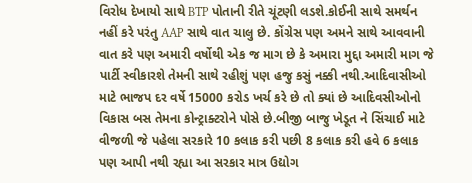વિરોધ દેખાયો સાથે BTP પોતાની રીતે ચૂંટણી લડશે.કોઈની સાથે સમર્થન નહીં કરે પરંતુ AAP સાથે વાત ચાલુ છે. કોંગ્રેસ પણ અમને સાથે આવવાની વાત કરે પણ અમારી વર્ષોથી એક જ માગ છે કે અમારા મુદ્દા અમારી માગ જે પાર્ટી સ્વીકારશે તેમની સાથે રહીશું પણ હજુ કસું નક્કી નથી.આદિવાસીઓ માટે ભાજપ દર વર્ષે 15000 કરોડ ખર્ચ કરે છે તો ક્યાં છે આદિવસીઓનો વિકાસ બસ તેમના કોન્ટ્રાક્ટરોને પોસે છે.બીજી બાજુ ખેડૂત ને સિંચાઈ માટે વીજળી જે પહેલા સરકારે 10 કલાક કરી પછી 8 કલાક કરી હવે 6 કલાક પણ આપી નથી રહ્યા આ સરકાર માત્ર ઉદ્યોગ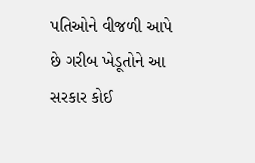પતિઓને વીજળી આપે છે ગરીબ ખેડૂતોને આ સરકાર કોઈ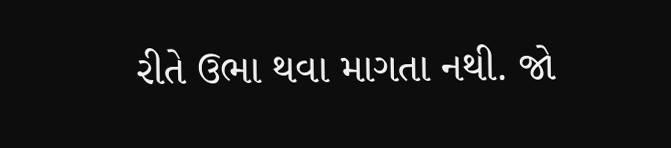રીતે ઉભા થવા માગતા નથી. જો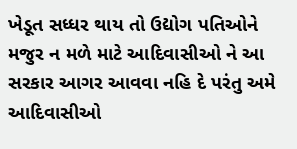ખેડૂત સધ્ધર થાય તો ઉદ્યોગ પતિઓને મજુર ન મળે માટે આદિવાસીઓ ને આ સરકાર આગર આવવા નહિ દે પરંતુ અમે આદિવાસીઓ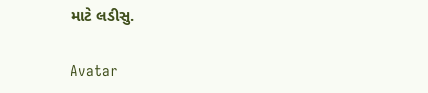માટે લડીસુ.

Avatar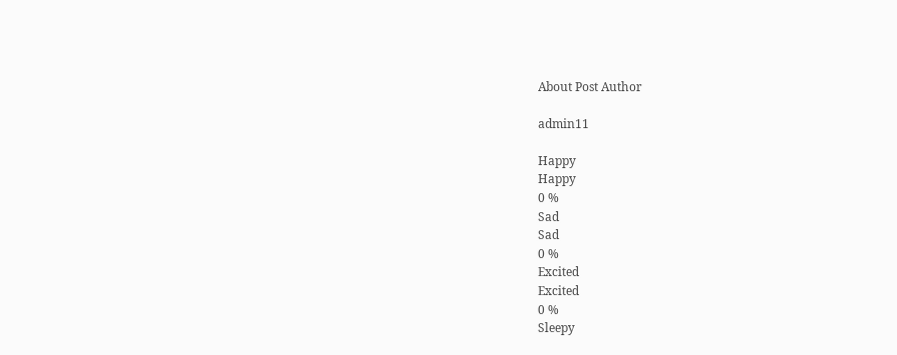About Post Author

admin11

Happy
Happy
0 %
Sad
Sad
0 %
Excited
Excited
0 %
Sleepy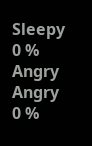Sleepy
0 %
Angry
Angry
0 %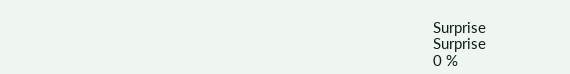Surprise
Surprise
0 %